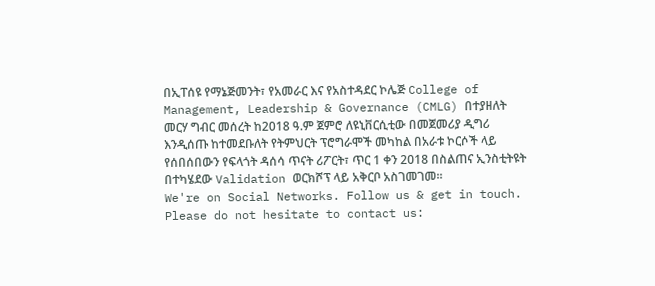በኢፐሰዩ የማኔጅመንት፣ የአመራር እና የአስተዳደር ኮሌጅ College of Management, Leadership & Governance (CMLG) በተያዘለት መርሃ ግብር መሰረት ከ2018 ዓ.ም ጀምሮ ለዩኒቨርሲቲው በመጀመሪያ ዲግሪ እንዲሰጡ ከተመደቡለት የትምህርት ፕሮግራሞች መካከል በአራቱ ኮርሶች ላይ የሰበሰበውን የፍላጎት ዳሰሳ ጥናት ሪፖርት፣ ጥር 1 ቀን 2018 በስልጠና ኢንስቲትዩት በተካሄደው Validation ወርክሾፕ ላይ አቅርቦ አስገመገመ፡፡
We're on Social Networks. Follow us & get in touch.
Please do not hesitate to contact us: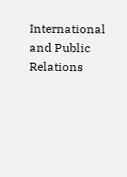International and Public Relations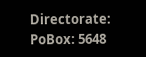Directorate:
PoBox: 5648